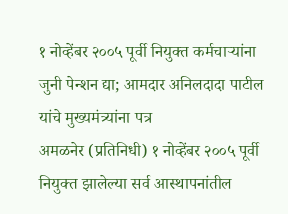१ नोव्हेंबर २००५ पूर्वी नियुक्त कर्मचाऱ्यांना जुनी पेन्शन द्या; आमदार अनिलदादा पाटील यांचे मुख्यमंत्र्यांना पत्र
अमळनेर (प्रतिनिधी) १ नोव्हेंबर २००५ पूर्वी नियुक्त झालेल्या सर्व आस्थापनांतील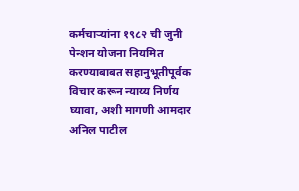कर्मचाऱ्यांना १९८२ ची जुनी पेन्शन योजना नियमित करण्याबाबत सहानुभूतीपूर्वक विचार करून न्याय्य निर्णय घ्यावा, अशी मागणी आमदार अनिल पाटील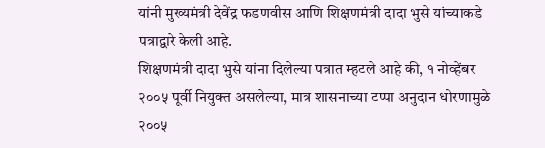यांनी मुख्यमंत्री देवेंद्र फडणवीस आणि शिक्षणमंत्री दादा भुसे यांच्याकडे पत्राद्वारे केली आहे.
शिक्षणमंत्री दादा भुसे यांना दिलेल्या पत्रात म्हटले आहे की, १ नोव्हेंबर २००५ पूर्वी नियुक्त असलेल्या, मात्र शासनाच्या टप्पा अनुदान धोरणामुळे २००५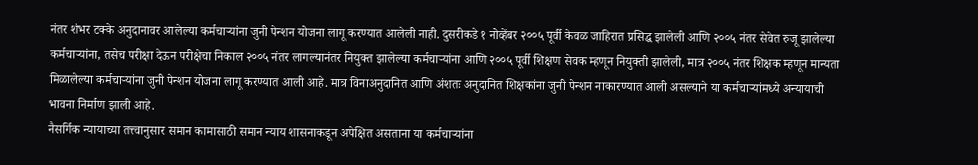नंतर शंभर टक्के अनुदानावर आलेल्या कर्मचाऱ्यांना जुनी पेन्शन योजना लागू करण्यात आलेली नाही. दुसरीकडे १ नोव्हेंबर २००५ पूर्वी केवळ जाहिरात प्रसिद्ध झालेली आणि २००५ नंतर सेवेत रुजू झालेल्या कर्मचाऱ्यांना, तसेच परीक्षा देऊन परीक्षेचा निकाल २००५ नंतर लागल्यानंतर नियुक्त झालेल्या कर्मचाऱ्यांना आणि २००५ पूर्वी शिक्षण सेवक म्हणून नियुक्ती झालेली, मात्र २००५ नंतर शिक्षक म्हणून मान्यता मिळालेल्या कर्मचाऱ्यांना जुनी पेन्शन योजना लागू करण्यात आली आहे. मात्र विनाअनुदानित आणि अंशतः अनुदानित शिक्षकांना जुनी पेन्शन नाकारण्यात आली असल्याने या कर्मचाऱ्यांमध्ये अन्यायाची भावना निर्माण झाली आहे.
नैसर्गिक न्यायाच्या तत्त्वानुसार समान कामासाठी समान न्याय शासनाकडून अपेक्षित असताना या कर्मचाऱ्यांना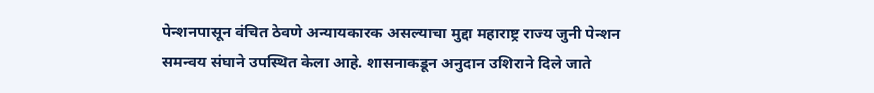पेन्शनपासून वंचित ठेवणे अन्यायकारक असल्याचा मुद्दा महाराष्ट्र राज्य जुनी पेन्शन समन्वय संघाने उपस्थित केला आहे. शासनाकडून अनुदान उशिराने दिले जाते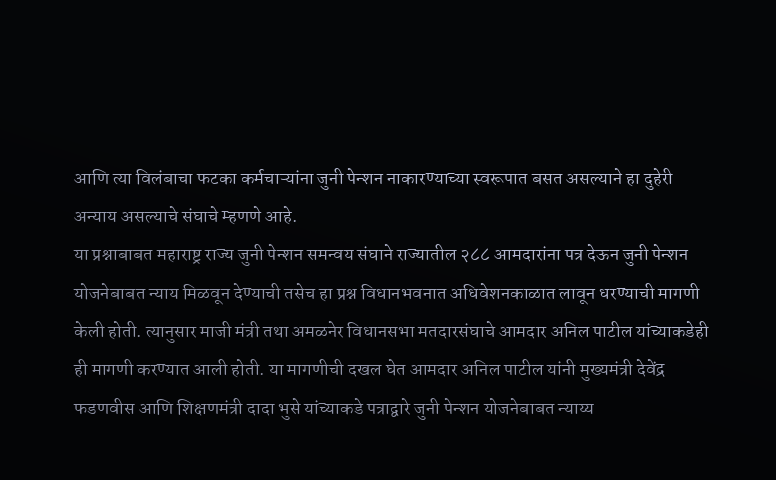आणि त्या विलंबाचा फटका कर्मचाऱ्यांना जुनी पेन्शन नाकारण्याच्या स्वरूपात बसत असल्याने हा दुहेरी अन्याय असल्याचे संघाचे म्हणणे आहे.
या प्रश्नाबाबत महाराष्ट्र राज्य जुनी पेन्शन समन्वय संघाने राज्यातील २८८ आमदारांना पत्र देऊन जुनी पेन्शन योजनेबाबत न्याय मिळवून देण्याची तसेच हा प्रश्न विधानभवनात अधिवेशनकाळात लावून धरण्याची मागणी केली होती. त्यानुसार माजी मंत्री तथा अमळनेर विधानसभा मतदारसंघाचे आमदार अनिल पाटील यांच्याकडेही ही मागणी करण्यात आली होती. या मागणीची दखल घेत आमदार अनिल पाटील यांनी मुख्यमंत्री देवेंद्र फडणवीस आणि शिक्षणमंत्री दादा भुसे यांच्याकडे पत्राद्वारे जुनी पेन्शन योजनेबाबत न्याय्य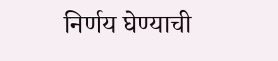निर्णय घेण्याची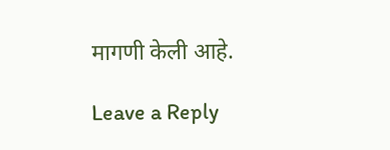मागणी केली आहे.

Leave a Reply